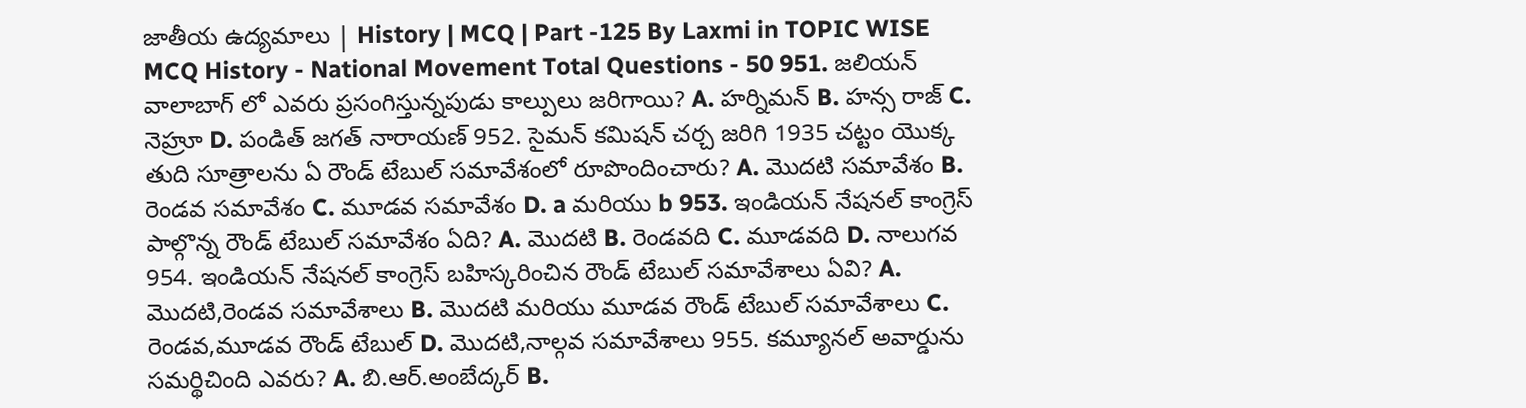జాతీయ ఉద్యమాలు | History | MCQ | Part -125 By Laxmi in TOPIC WISE MCQ History - National Movement Total Questions - 50 951. జలియన్ వాలాబాగ్ లో ఎవరు ప్రసంగిస్తున్నపుడు కాల్పులు జరిగాయి? A. హర్నిమన్ B. హన్స రాజ్ C. నెహ్రూ D. పండిత్ జగత్ నారాయణ్ 952. సైమన్ కమిషన్ చర్చ జరిగి 1935 చట్టం యొక్క తుది సూత్రాలను ఏ రౌండ్ టేబుల్ సమావేశంలో రూపొందించారు? A. మొదటి సమావేశం B. రెండవ సమావేశం C. మూడవ సమావేశం D. a మరియు b 953. ఇండియన్ నేషనల్ కాంగ్రెస్ పాల్గొన్న రౌండ్ టేబుల్ సమావేశం ఏది? A. మొదటి B. రెండవది C. మూడవది D. నాలుగవ 954. ఇండియన్ నేషనల్ కాంగ్రెస్ బహిస్కరించిన రౌండ్ టేబుల్ సమావేశాలు ఏవి? A. మొదటి,రెండవ సమావేశాలు B. మొదటి మరియు మూడవ రౌండ్ టేబుల్ సమావేశాలు C. రెండవ,మూడవ రౌండ్ టేబుల్ D. మొదటి,నాల్గవ సమావేశాలు 955. కమ్యూనల్ అవార్డును సమర్థిచింది ఎవరు? A. బి.ఆర్.అంబేద్కర్ B.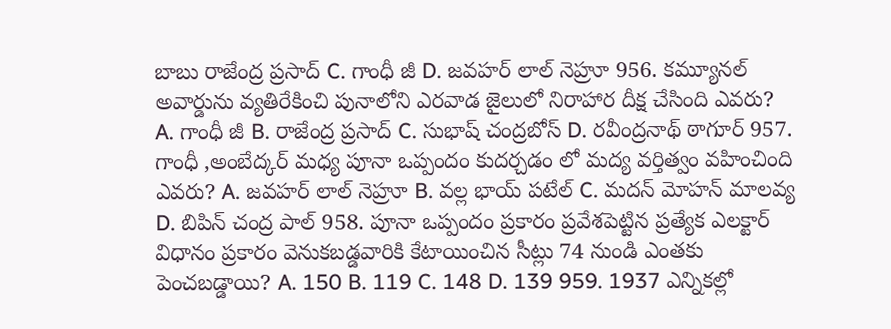బాబు రాజేంద్ర ప్రసాద్ C. గాంధీ జీ D. జవహర్ లాల్ నెహ్రూ 956. కమ్యూనల్ అవార్డును వ్యతిరేకించి పునాలోని ఎరవాడ జైలులో నిరాహార దీక్ష చేసింది ఎవరు? A. గాంధీ జీ B. రాజేంద్ర ప్రసాద్ C. సుభాష్ చంద్రబోస్ D. రవీంద్రనాథ్ ఠాగూర్ 957. గాంధీ ,అంబేద్కర్ మధ్య పూనా ఒప్పందం కుదర్చడం లో మద్య వర్తిత్వం వహించింది ఎవరు? A. జవహర్ లాల్ నెహ్రూ B. వల్ల భాయ్ పటేల్ C. మదన్ మోహన్ మాలవ్య D. బిపిన్ చంద్ర పాల్ 958. పూనా ఒప్పందం ప్రకారం ప్రవేశపెట్టిన ప్రత్యేక ఎలక్టార్ విధానం ప్రకారం వెనుకబడ్డవారికి కేటాయించిన సీట్లు 74 నుండి ఎంతకు పెంచబడ్డాయి? A. 150 B. 119 C. 148 D. 139 959. 1937 ఎన్నికల్లో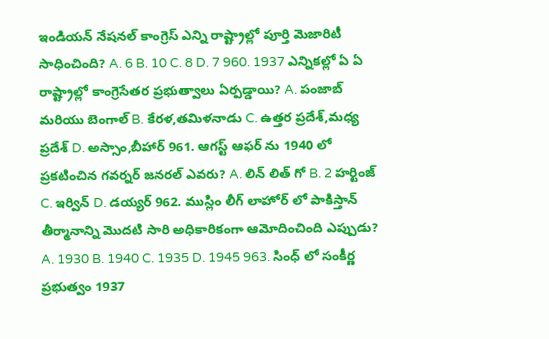ఇండియన్ నేషనల్ కాంగ్రెస్ ఎన్ని రాష్ట్రాల్లో పూర్తి మెజారిటీ సాధించింది? A. 6 B. 10 C. 8 D. 7 960. 1937 ఎన్నికల్లో ఏ ఏ రాష్ట్రాల్లో కాంగ్రెసేతర ప్రభుత్వాలు ఏర్పడ్డాయి? A. పంజాబ్ మరియు బెంగాల్ B. కేరళ,తమిళనాడు C. ఉత్తర ప్రదేశ్,మధ్య ప్రదేశ్ D. అస్సాం,బీహార్ 961. ఆగస్ట్ ఆఫర్ ను 1940 లో ప్రకటించిన గవర్నర్ జనరల్ ఎవరు? A. లిన్ లిత్ గో B. 2 హర్టింజ్ C. ఇర్విన్ D. డయ్యర్ 962. ముస్లిం లీగ్ లాహోర్ లో పాకిస్తాన్ తీర్మానాన్ని మొదటి సారి అధికారికంగా ఆమోదించింది ఎప్పుడు? A. 1930 B. 1940 C. 1935 D. 1945 963. సింధ్ లో సంకీర్ణ ప్రభుత్వం 1937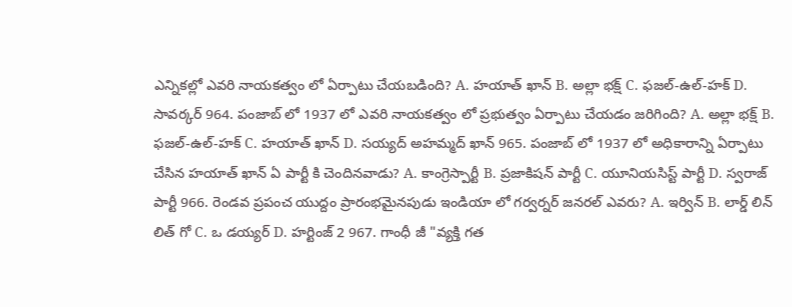ఎన్నికల్లో ఎవరి నాయకత్వం లో ఏర్పాటు చేయబడింది? A. హయాత్ ఖాన్ B. అల్లా భక్ష్ C. ఫజల్-ఉల్-హక్ D. సావర్కర్ 964. పంజాబ్ లో 1937 లో ఎవరి నాయకత్వం లో ప్రభుత్వం ఏర్పాటు చేయడం జరిగింది? A. అల్లా భక్ష్ B. ఫజల్-ఉల్-హక్ C. హయాత్ ఖాన్ D. సయ్యద్ అహమ్మద్ ఖాన్ 965. పంజాబ్ లో 1937 లో అధికారాన్ని ఏర్పాటు చేసిన హయాత్ ఖాన్ ఏ పార్టీ కి చెందినవాడు? A. కాంగ్రెస్పార్టీ B. ప్రజాకిషన్ పార్టీ C. యూనియసిస్ట్ పార్టీ D. స్వరాజ్ పార్టీ 966. రెండవ ప్రపంచ యుద్దం ప్రారంభమైనపుడు ఇండియా లో గర్వర్నర్ జనరల్ ఎవరు? A. ఇర్విన్ B. లార్డ్ లిన్ లిత్ గో C. ఒ డయ్యర్ D. హర్టింజ్ 2 967. గాంధీ జీ "వ్యక్తి గత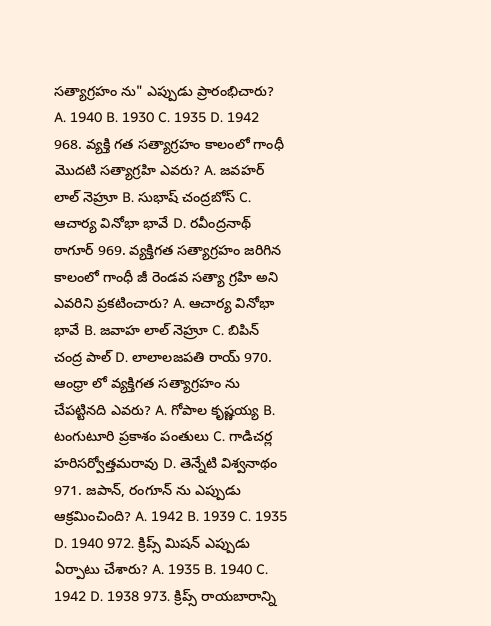సత్యాగ్రహం ను" ఎప్పుడు ప్రారంభిచారు? A. 1940 B. 1930 C. 1935 D. 1942 968. వ్యక్తి గత సత్యాగ్రహం కాలంలో గాంధీ మొదటి సత్యాగ్రహి ఎవరు? A. జవహర్ లాల్ నెహ్రూ B. సుభాష్ చంద్రబోస్ C. ఆచార్య వినోభా భావే D. రవీంద్రనాథ్ ఠాగూర్ 969. వ్యక్తిగత సత్యాగ్రహం జరిగిన కాలంలో గాంధీ జీ రెండవ సత్యా గ్రహి అని ఎవరిని ప్రకటించారు? A. ఆచార్య వినోభా భావే B. జవాహ లాల్ నెహ్రూ C. బిపిన్ చంద్ర పాల్ D. లాలాలజపతి రాయ్ 970. ఆంధ్రా లో వ్యక్తిగత సత్యాగ్రహం ను చేపట్టినది ఎవరు? A. గోపాల కృష్ణయ్య B. టంగుటూరి ప్రకాశం పంతులు C. గాడిచర్ల హరిసర్వోత్తమరావు D. తెన్నేటి విశ్వనాథం 971. జపాన్, రంగూన్ ను ఎప్పుడు ఆక్రమించింది? A. 1942 B. 1939 C. 1935 D. 1940 972. క్రిప్స్ మిషన్ ఎప్పుడు ఏర్పాటు చేశారు? A. 1935 B. 1940 C. 1942 D. 1938 973. క్రిప్స్ రాయబారాన్ని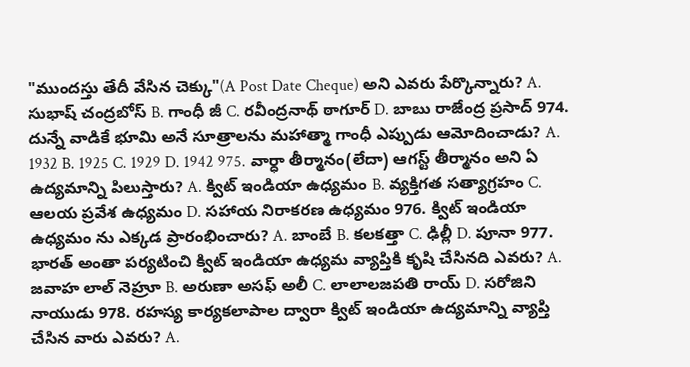"ముందస్తు తేదీ వేసిన చెక్కు"(A Post Date Cheque) అని ఎవరు పేర్కొన్నారు? A. సుభాష్ చంద్రబోస్ B. గాంధీ జీ C. రవీంద్రనాథ్ ఠాగూర్ D. బాబు రాజేంద్ర ప్రసాద్ 974. దున్నే వాడికే భూమి అనే సూత్రాలను మహాత్మా గాంధీ ఎప్పుడు ఆమోదించాడు? A. 1932 B. 1925 C. 1929 D. 1942 975. వార్ధా తీర్మానం(లేదా) ఆగస్ట్ తీర్మానం అని ఏ ఉద్యమాన్ని పిలుస్తారు? A. క్విట్ ఇండియా ఉధ్యమం B. వ్యక్తిగత సత్యాగ్రహం C. ఆలయ ప్రవేశ ఉధ్యమం D. సహాయ నిరాకరణ ఉధ్యమం 976. క్విట్ ఇండియా ఉధ్యమం ను ఎక్కడ ప్రారంభించారు? A. బాంబే B. కలకత్తా C. ఢిల్లీ D. పూనా 977. భారత్ అంతా పర్యటించి క్విట్ ఇండియా ఉధ్యమ వ్యాప్తికి కృషి చేసినది ఎవరు? A. జవాహ లాల్ నెహ్రూ B. అరుణా అసఫ్ అలీ C. లాలాలజపతి రాయ్ D. సరోజిని నాయుడు 978. రహస్య కార్యకలాపాల ద్వారా క్విట్ ఇండియా ఉద్యమాన్ని వ్యాప్తి చేసిన వారు ఎవరు? A.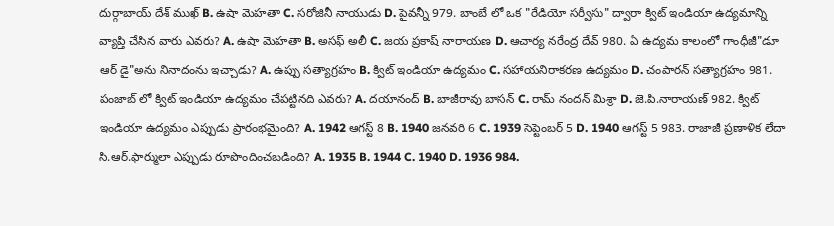దుర్గాబాయ్ దేశ్ ముఖ్ B. ఉషా మెహతా C. సరోజినీ నాయుడు D. పైవన్నీ 979. బాంబే లో ఒక "రేడియో సర్వీసు" ద్వారా క్విట్ ఇండియా ఉద్యమాన్ని వ్యాప్తి చేసిన వారు ఎవరు? A. ఉషా మెహతా B. అసఫ్ అలీ C. జయ ప్రకాష్ నారాయణ D. ఆచార్య నరేంద్ర దేవ్ 980. ఏ ఉద్యమ కాలంలో గాంధీజీ"డూ ఆర్ డై"అను నినాదంను ఇచ్చాడు? A. ఉప్పు సత్యాగ్రహం B. క్విట్ ఇండియా ఉద్యమం C. సహాయనిరాకరణ ఉద్యమం D. చంపారన్ సత్యాగ్రహం 981. పంజాబ్ లో క్విట్ ఇండియా ఉద్యమం చేపట్టినది ఎవరు? A. దయానంద్ B. బాజీరావు బాసన్ C. రామ్ నందన్ మిశ్రా D. జె.పి.నారాయణ్ 982. క్విట్ ఇండియా ఉద్యమం ఎప్పుడు ప్రారంభమైంది? A. 1942 ఆగస్ట్ 8 B. 1940 జనవరి 6 C. 1939 సెప్టెంబర్ 5 D. 1940 ఆగస్ట్ 5 983. రాజాజీ ప్రణాళిక లేదా సి.ఆర్.ఫార్ములా ఎప్పుడు రూపొందించబడింది? A. 1935 B. 1944 C. 1940 D. 1936 984.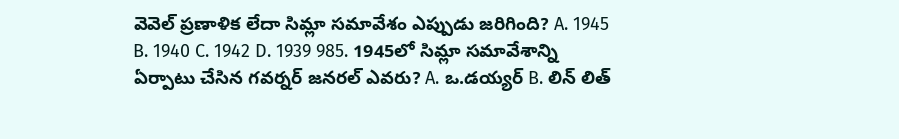వెవెల్ ప్రణాళిక లేదా సిమ్లా సమావేశం ఎప్పుడు జరిగింది? A. 1945 B. 1940 C. 1942 D. 1939 985. 1945లో సిమ్లా సమావేశాన్ని ఏర్పాటు చేసిన గవర్నర్ జనరల్ ఎవరు? A. ఒ.డయ్యర్ B. లిన్ లిత్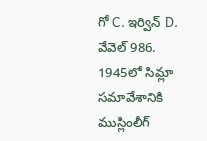గో C. ఇర్విన్ D. వేవెల్ 986. 1945లో సిమ్లా సమావేశానికి ముస్లింలీగ్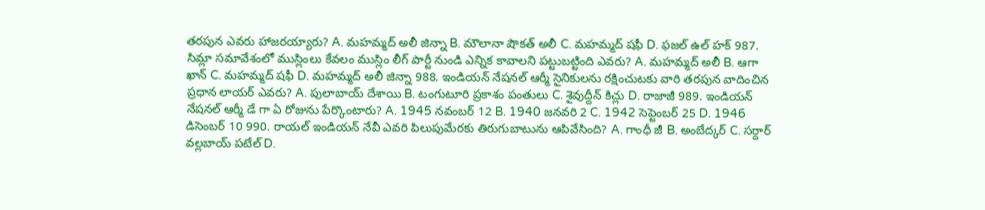తరపున ఎవరు హాజరయ్యారు? A. మహమ్మద్ అలీ జిన్నా B. మౌలానా షౌకత్ అలీ C. మహమ్మద్ షఫీ D. ఫజల్ ఉల్ హక్ 987. సిమ్లా సమావేశంలో ముస్లింలు కేవలం ముస్లిం లీగ్ పార్టీ నుండి ఎన్నిక కావాలని పట్టుబట్టింది ఎవరు? A. మహమ్మద్ అలీ B. ఆగా ఖాన్ C. మహమ్మద్ షఫీ D. మహమ్మద్ అలీ జిన్నా 988. ఇండియన్ నేషనల్ ఆర్మీ సైనికులను రక్షించుటకు వారి తరపున వాదించిన ప్రధాన లాయర్ ఎవరు? A. పులాబాయ్ దేశాయి B. టంగుటూరి ప్రకాశం పంతులు C. శైవుద్దీన్ కిచ్లు D. రాజాజీ 989. ఇండియన్ నేషనల్ ఆర్మీ డే గా ఏ రోజును పేర్కొంటారు? A. 1945 నవంబర్ 12 B. 1940 జనవరి 2 C. 1942 సెప్టెంబర్ 25 D. 1946 డిసెంబర్ 10 990. రాయల్ ఇండియన్ నేవీ ఎవరి పిలుపుమేరకు తిరుగుబాటును ఆపివేసింది? A. గాంధీ జీ B. అంబేద్కర్ C. సర్దార్ వల్లబాయ్ పటేల్ D.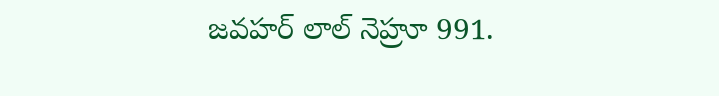జవహర్ లాల్ నెహ్రూ 991.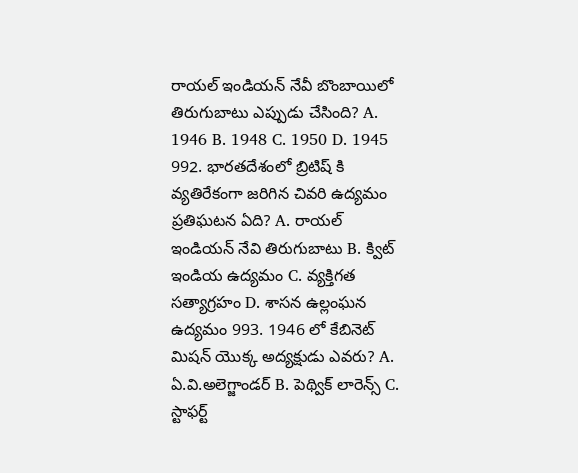రాయల్ ఇండియన్ నేవీ బొంబాయిలో తిరుగుబాటు ఎప్పుడు చేసింది? A. 1946 B. 1948 C. 1950 D. 1945 992. భారతదేశంలో బ్రిటిష్ కి వ్యతిరేకంగా జరిగిన చివరి ఉద్యమం ప్రతిఘటన ఏది? A. రాయల్ ఇండియన్ నేవి తిరుగుబాటు B. క్విట్ ఇండియ ఉద్యమం C. వ్యక్తిగత సత్యాగ్రహం D. శాసన ఉల్లంఘన ఉద్యమం 993. 1946 లో కేబినెట్ మిషన్ యొక్క అద్యక్షుడు ఎవరు? A. ఏ.వి.అలెగ్జాండర్ B. పెథ్విక్ లారెన్స్ C. స్టాఫర్ట్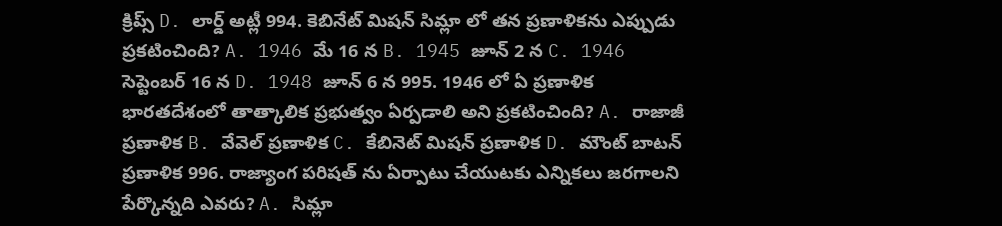క్రిప్స్ D. లార్డ్ అట్లీ 994. కెబినేట్ మిషన్ సిమ్లా లో తన ప్రణాళికను ఎప్పుడు ప్రకటించింది? A. 1946 మే 16 న B. 1945 జూన్ 2 న C. 1946 సెప్టెంబర్ 16 న D. 1948 జూన్ 6 న 995. 1946 లో ఏ ప్రణాళిక భారతదేశంలో తాత్కాలిక ప్రభుత్వం ఏర్పడాలి అని ప్రకటించింది? A. రాజాజీ ప్రణాళిక B. వేవెల్ ప్రణాళిక C. కేబినెట్ మిషన్ ప్రణాళిక D. మౌంట్ బాటన్ ప్రణాళిక 996. రాజ్యాంగ పరిషత్ ను ఏర్పాటు చేయుటకు ఎన్నికలు జరగాలని పేర్కొన్నది ఎవరు? A. సిమ్లా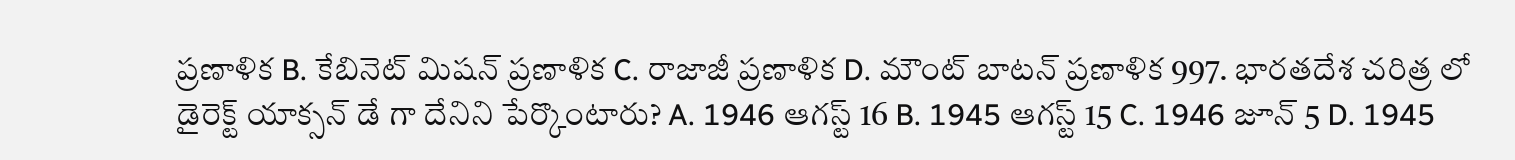ప్రణాళిక B. కేబినెట్ మిషన్ ప్రణాళిక C. రాజాజీ ప్రణాళిక D. మౌంట్ బాటన్ ప్రణాళిక 997. భారతదేశ చరిత్ర లో డైరెక్ట్ యాక్సన్ డే గా దేనిని పేర్కొంటారు? A. 1946 ఆగస్ట్ 16 B. 1945 ఆగస్ట్ 15 C. 1946 జూన్ 5 D. 1945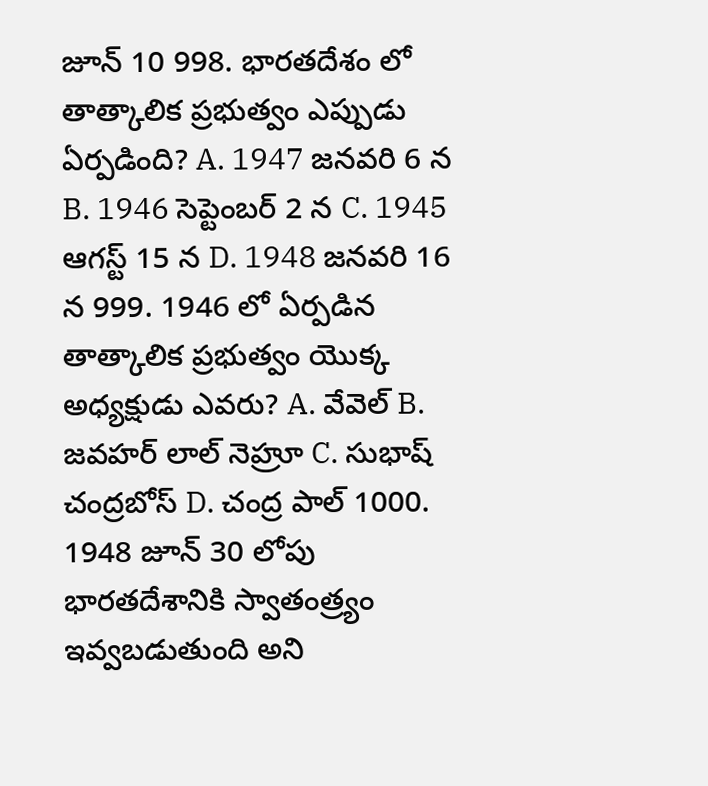జూన్ 10 998. భారతదేశం లో తాత్కాలిక ప్రభుత్వం ఎప్పుడు ఏర్పడింది? A. 1947 జనవరి 6 న B. 1946 సెప్టెంబర్ 2 న C. 1945 ఆగస్ట్ 15 న D. 1948 జనవరి 16 న 999. 1946 లో ఏర్పడిన తాత్కాలిక ప్రభుత్వం యొక్క అధ్యక్షుడు ఎవరు? A. వేవెల్ B. జవహర్ లాల్ నెహ్రూ C. సుభాష్ చంద్రబోస్ D. చంద్ర పాల్ 1000. 1948 జూన్ 30 లోపు భారతదేశానికి స్వాతంత్ర్యం ఇవ్వబడుతుంది అని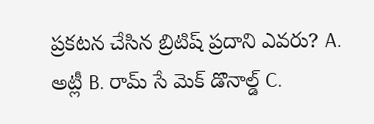ప్రకటన చేసిన బ్రిటిష్ ప్రదాని ఎవరు? A. అట్లీ B. రామ్ సే మెక్ డొనాల్డ్ C.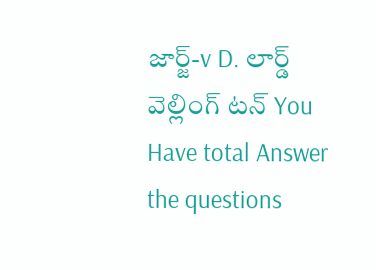జార్జ్-v D. లార్డ్ వెల్లింగ్ టన్ You Have total Answer the questions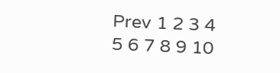Prev 1 2 3 4 5 6 7 8 9 10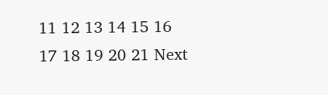11 12 13 14 15 16 17 18 19 20 21 Next